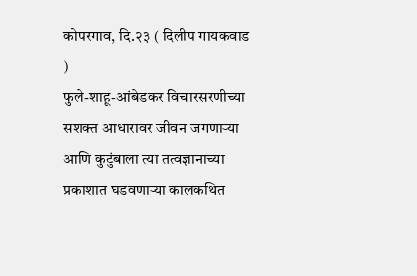कोपरगाव, दि.२३ ( दिलीप गायकवाड )
फुले-शाहू-आंबेडकर विचारसरणीच्या सशक्त आधारावर जीवन जगणाऱ्या आणि कुटुंबाला त्या तत्वज्ञानाच्या प्रकाशात घडवणाऱ्या कालकथित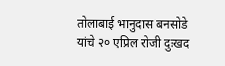तोलाबाई भानुदास बनसोडे यांचे २० एप्रिल रोजी दुःखद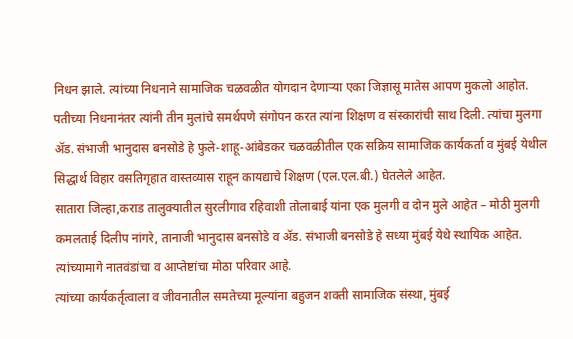निधन झाले. त्यांच्या निधनाने सामाजिक चळवळीत योगदान देणाऱ्या एका जिज्ञासू मातेस आपण मुकलो आहोत.
पतीच्या निधनानंतर त्यांनी तीन मुलांचे समर्थपणे संगोपन करत त्यांना शिक्षण व संस्कारांची साथ दिली. त्यांचा मुलगा ॲड. संभाजी भानुदास बनसोडे हे फुले-शाहू-आंबेडकर चळवळीतील एक सक्रिय सामाजिक कार्यकर्ता व मुंबई येथील सिद्धार्थ विहार वसतिगृहात वास्तव्यास राहून कायद्याचे शिक्षण (एल.एल.बी.) घेतलेले आहेत.
सातारा जिल्हा,कराड तालुक्यातील सुरलीगाव रहिवाशी तोलाबाई यांना एक मुलगी व दोन मुले आहेत – मोठी मुलगी कमलताई दिलीप नांगरे, तानाजी भानुदास बनसोडे व ॲड. संभाजी बनसोडे हे सध्या मुंबई येथे स्थायिक आहेत. त्यांच्यामागे नातवंडांचा व आप्तेष्टांचा मोठा परिवार आहे.
त्यांच्या कार्यकर्तृत्वाला व जीवनातील समतेच्या मूल्यांना बहुजन शक्ती सामाजिक संस्था, मुंबई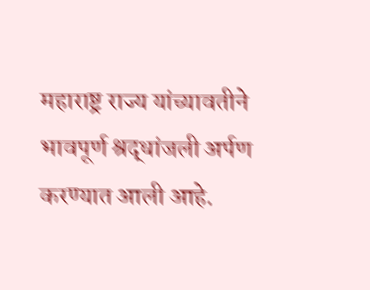महाराष्ट्र राज्य यांच्यावतीने भावपूर्ण श्रद्धांजली अर्पण करण्यात आली आहे.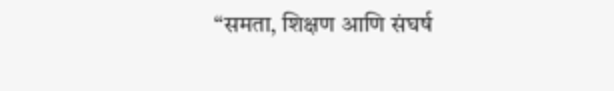“समता, शिक्षण आणि संघर्ष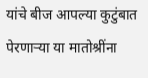यांचे बीज आपल्या कुटुंबात पेरणाऱ्या या मातोश्रींना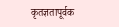कृतज्ञतापूर्वक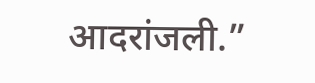आदरांजली.”